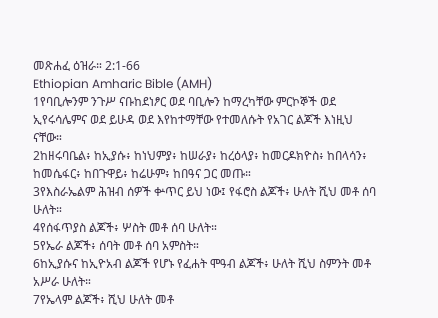መጽሐፈ ዕዝራ። 2:1-66
Ethiopian Amharic Bible (AMH)
1የባቢሎንም ንጉሥ ናቡከደነፆር ወደ ባቢሎን ከማረካቸው ምርኮኞች ወደ ኢየሩሳሌምና ወደ ይሁዳ ወደ እየከተማቸው የተመለሱት የአገር ልጆች እነዚህ ናቸው።
2ከዘሩባቤል፥ ከኢያሱ፥ ከነህምያ፥ ከሠራያ፥ ከረዕላያ፥ ከመርዶክዮስ፥ ከበላሳን፥ ከመሴፋር፥ ከበጉዋይ፥ ከሬሁም፥ ከበዓና ጋር መጡ።
3የእስራኤልም ሕዝብ ሰዎች ቍጥር ይህ ነው፤ የፋሮስ ልጆች፥ ሁለት ሺህ መቶ ሰባ ሁለት።
4የሰፋጥያስ ልጆች፥ ሦስት መቶ ሰባ ሁለት።
5የኤራ ልጆች፥ ሰባት መቶ ሰባ አምስት።
6ከኢያሱና ከኢዮአብ ልጆች የሆኑ የፈሐት ሞዓብ ልጆች፥ ሁለት ሺህ ስምንት መቶ አሥራ ሁለት።
7የኤላም ልጆች፥ ሺህ ሁለት መቶ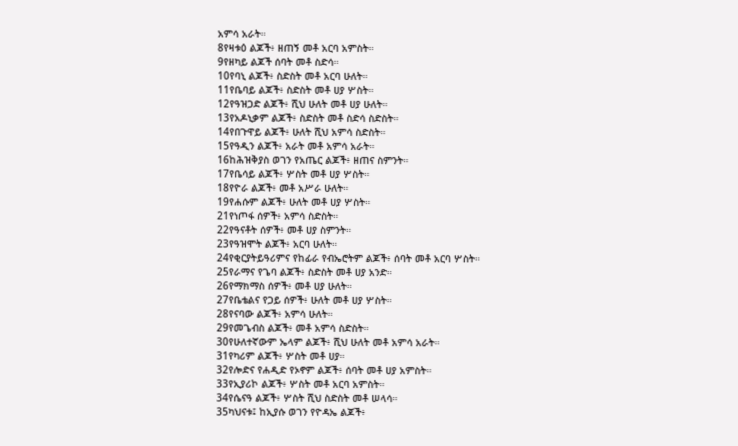አምሳ አራት።
8የዛቱዕ ልጆች፥ ዘጠኝ መቶ አርባ አምስት።
9የዘካይ ልጆች ሰባት መቶ ስድሳ።
10የባኒ ልጆች፥ ስድስት መቶ አርባ ሁለት።
11የቤባይ ልጆች፥ ስድስት መቶ ሀያ ሦስት።
12የዓዝጋድ ልጆች፥ ሺህ ሁለት መቶ ሀያ ሁለት።
13የአዶኒቃም ልጆች፥ ስድስት መቶ ስድሳ ስድስት።
14የበጉዋይ ልጆች፥ ሁለት ሺህ አምሳ ስድስት።
15የዓዲን ልጆች፥ አራት መቶ አምሳ አራት።
16ከሕዝቅያስ ወገን የአጤር ልጆች፥ ዘጠና ስምንት።
17የቤሳይ ልጆች፥ ሦስት መቶ ሀያ ሦስት።
18የዮራ ልጆች፥ መቶ አሥራ ሁለት።
19የሐሱም ልጆች፥ ሁለት መቶ ሀያ ሦስት።
21የነጦፋ ሰዎች፥ አምሳ ስድስት።
22የዓናቶት ሰዎች፥ መቶ ሀያ ስምንት።
23የዓዝሞት ልጆች፥ አርባ ሁለት።
24የቂርያትይዓሪምና የከፊራ የብኤሮትም ልጆች፥ ሰባት መቶ አርባ ሦስት።
25የራማና የጌባ ልጆች፥ ስድስት መቶ ሀያ አንድ።
26የማክማስ ሰዎች፥ መቶ ሀያ ሁለት።
27የቤቴልና የጋይ ሰዎች፥ ሁለት መቶ ሀያ ሦስት።
28የናባው ልጆች፥ አምሳ ሁለት።
29የመጌብስ ልጆች፥ መቶ አምሳ ስድስት።
30የሁለተኛውም ኤላም ልጆች፥ ሺህ ሁለት መቶ አምሳ አራት።
31የካሪም ልጆች፥ ሦስት መቶ ሀያ።
32የሎድና የሐዲድ የኦኖም ልጆች፥ ሰባት መቶ ሀያ አምስት።
33የኢያሪኮ ልጆች፥ ሦስት መቶ አርባ አምስት።
34የሴናዓ ልጆች፥ ሦስት ሺህ ስድስት መቶ ሠላሳ።
35ካህናቱ፤ ከኢያሱ ወገን የዮዳኤ ልጆች፥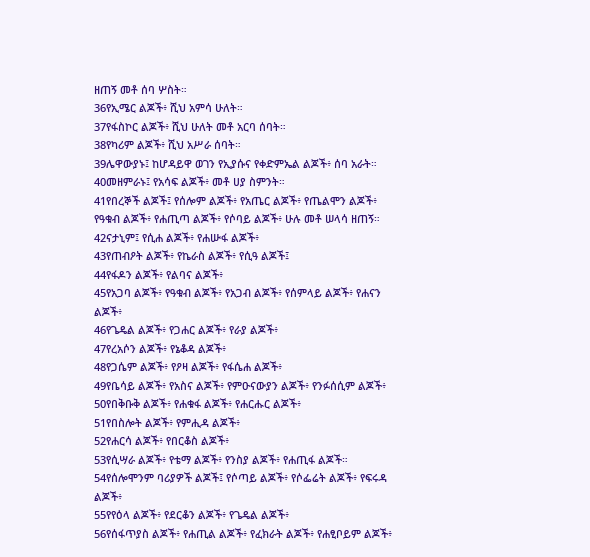ዘጠኝ መቶ ሰባ ሦስት።
36የኢሜር ልጆች፥ ሺህ አምሳ ሁለት።
37የፋስኮር ልጆች፥ ሺህ ሁለት መቶ አርባ ሰባት።
38የካሪም ልጆች፥ ሺህ አሥራ ሰባት።
39ሌዋውያኑ፤ ከሆዳይዋ ወገን የኢያሱና የቀድምኤል ልጆች፥ ሰባ አራት።
40መዘምራኑ፤ የአሳፍ ልጆች፥ መቶ ሀያ ስምንት።
41የበረኞች ልጆች፤ የሰሎም ልጆች፥ የአጤር ልጆች፥ የጤልሞን ልጆች፥ የዓቁብ ልጆች፥ የሐጢጣ ልጆች፥ የሶባይ ልጆች፥ ሁሉ መቶ ሠላሳ ዘጠኝ።
42ናታኒም፤ የሲሐ ልጆች፥ የሐሡፋ ልጆች፥
43የጠብዖት ልጆች፥ የኬራስ ልጆች፥ የሲዓ ልጆች፤
44የፋዶን ልጆች፥ የልባና ልጆች፥
45የአጋባ ልጆች፥ የዓቁብ ልጆች፥ የአጋብ ልጆች፥ የሰምላይ ልጆች፥ የሐናን ልጆች፥
46የጌዴል ልጆች፥ የጋሐር ልጆች፥ የራያ ልጆች፥
47የረአሶን ልጆች፥ የኔቆዳ ልጆች፥
48የጋሴም ልጆች፥ የዖዛ ልጆች፥ የፋሴሐ ልጆች፥
49የቤሳይ ልጆች፥ የአስና ልጆች፥ የምዑናውያን ልጆች፥ የንፉሰሲም ልጆች፥
50የበቅቡቅ ልጆች፥ የሐቁፋ ልጆች፥ የሐርሑር ልጆች፥
51የበስሎት ልጆች፥ የምሒዳ ልጆች፥
52የሐርሳ ልጆች፥ የበርቆስ ልጆች፥
53የሲሣራ ልጆች፥ የቴማ ልጆች፥ የንስያ ልጆች፥ የሐጢፋ ልጆች።
54የሰሎሞንም ባሪያዎች ልጆች፤ የሶጣይ ልጆች፥ የሶፌሬት ልጆች፥ የፍሩዳ ልጆች፥
55የየዕላ ልጆች፥ የደርቆን ልጆች፥ የጌዴል ልጆች፥
56የሰፋጥያስ ልጆች፥ የሐጢል ልጆች፥ የፈክራት ልጆች፥ የሐፂቦይም ልጆች፥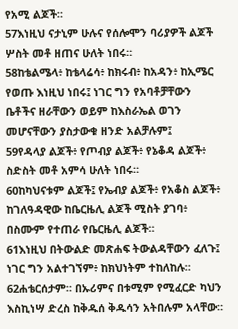የአሚ ልጆች።
57እነዚህ ናታኒም ሁሉና የሰሎሞን ባሪያዎች ልጆች ሦስት መቶ ዘጠና ሁለት ነበሩ።
58ከቴልሜላ፥ ከቴላሬሳ፥ ከክሩብ፥ ከአዳን፥ ከኢሜር የወጡ እነዚህ ነበሩ፤ ነገር ግን የአባቶቻቸውን ቤቶችና ዘራቸውን ወይም ከእስራኤል ወገን መሆናቸውን ያስታውቁ ዘንድ አልቻሉም፤
59የዳላያ ልጆች፥ የጦብያ ልጆች፥ የኔቆዳ ልጆች፥ ስድስት መቶ አምሳ ሁለት ነበሩ።
60ከካህናቱም ልጆች፤ የኤብያ ልጆች፥ የአቆስ ልጆች፥ ከገለዓዳዊው ከቤርዜሊ ልጆች ሚስት ያገባ፥ በስሙም የተጠራ የቤርዜሊ ልጆች።
61እነዚህ በትውልድ መጽሐፍ ትውልዳቸውን ፈለጉ፤ ነገር ግን አልተገኘም፥ ከክህነትም ተከለከሉ።
62ሐቴርሰታም። በኡሪምና በቱሚም የሚፈርድ ካህን እስኪነሣ ድረስ ከቅዱሰ ቅዱሳን አትበሉም አላቸው።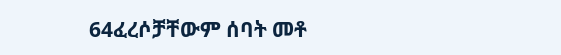64ፈረሶቻቸውም ሰባት መቶ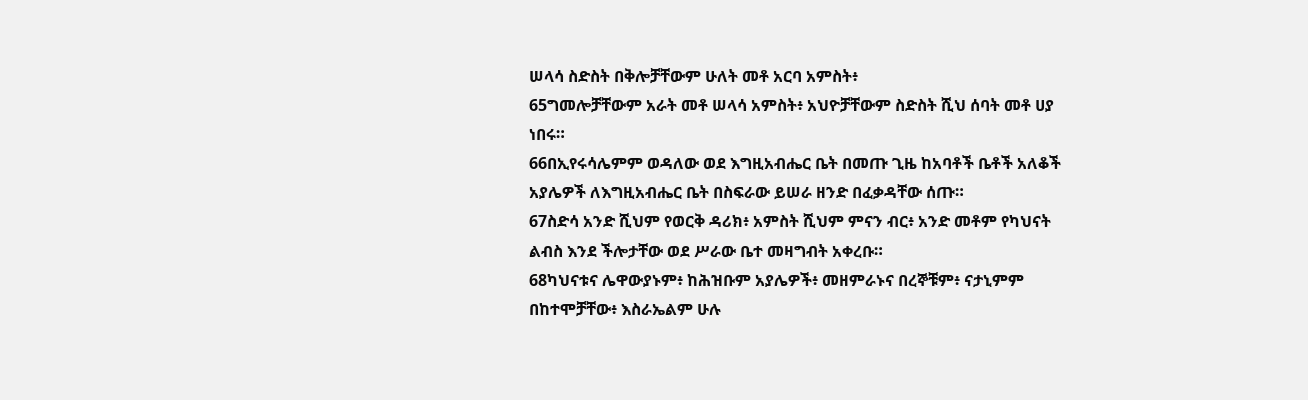ሠላሳ ስድስት በቅሎቻቸውም ሁለት መቶ አርባ አምስት፥
65ግመሎቻቸውም አራት መቶ ሠላሳ አምስት፥ አህዮቻቸውም ስድስት ሺህ ሰባት መቶ ሀያ ነበሩ።
66በኢየሩሳሌምም ወዳለው ወደ እግዚአብሔር ቤት በመጡ ጊዜ ከአባቶች ቤቶች አለቆች አያሌዎች ለእግዚአብሔር ቤት በስፍራው ይሠራ ዘንድ በፈቃዳቸው ሰጡ።
67ስድሳ አንድ ሺህም የወርቅ ዳሪክ፥ አምስት ሺህም ምናን ብር፥ አንድ መቶም የካህናት ልብስ እንደ ችሎታቸው ወደ ሥራው ቤተ መዛግብት አቀረቡ።
68ካህናቱና ሌዋውያኑም፥ ከሕዝቡም አያሌዎች፥ መዘምራኑና በረኞቹም፥ ናታኒምም በከተሞቻቸው፥ እስራኤልም ሁሉ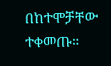በከተሞቻቸው ተቀመጡ።